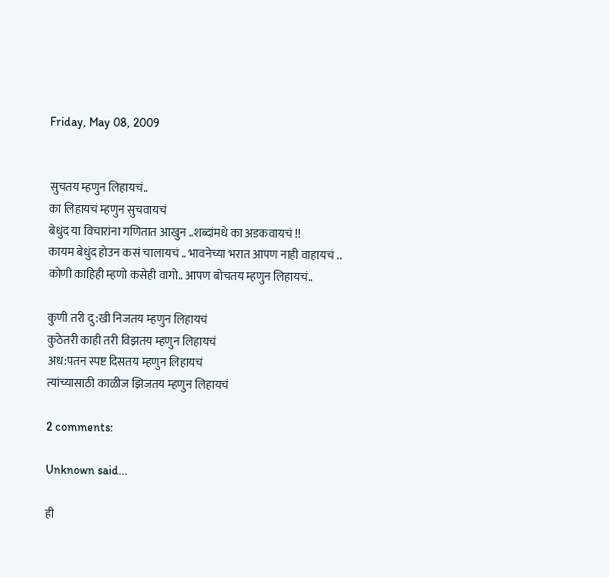Friday, May 08, 2009


सुचतय म्हणुन लिहायचं..
का लिहायचं म्हणुन सुचवायचं
बेधुंद या विचारांना गणितात आखुन ..शब्दांमधे का अडकवायचं !!
कायम बेधुंद होउन कसं चालायचं .. भावनेच्या भरात आपण नाही वाहायचं ..
कोणी काहिही म्हणो कसेही वागो.. आपण बोचतय म्हणुन लिहायचं..

कुणी तरी दु:खी निजतय म्हणुन लिहायचं
कुठेतरी काही तरी विझतय म्हणुन लिहायचं
अध:पतन स्पष्ट दिसतय म्हणुन लिहायचं
त्यांच्यासाठी काळीज झिजतय म्हणुन लिहायचं

2 comments:

Unknown said...

ही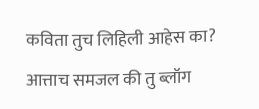कविता तुच लिहिली आहेस का?
आत्ताच समजल की तु ब्लॉग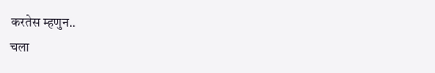करतेस म्हणुन..
चला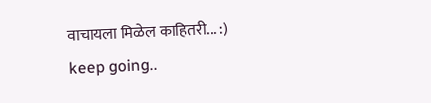वाचायला मिळेल काहितरी... :)
keep going..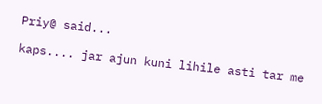Priy@ said...

kaps.... jar ajun kuni lihile asti tar me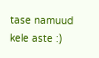tase namuud kele aste :)